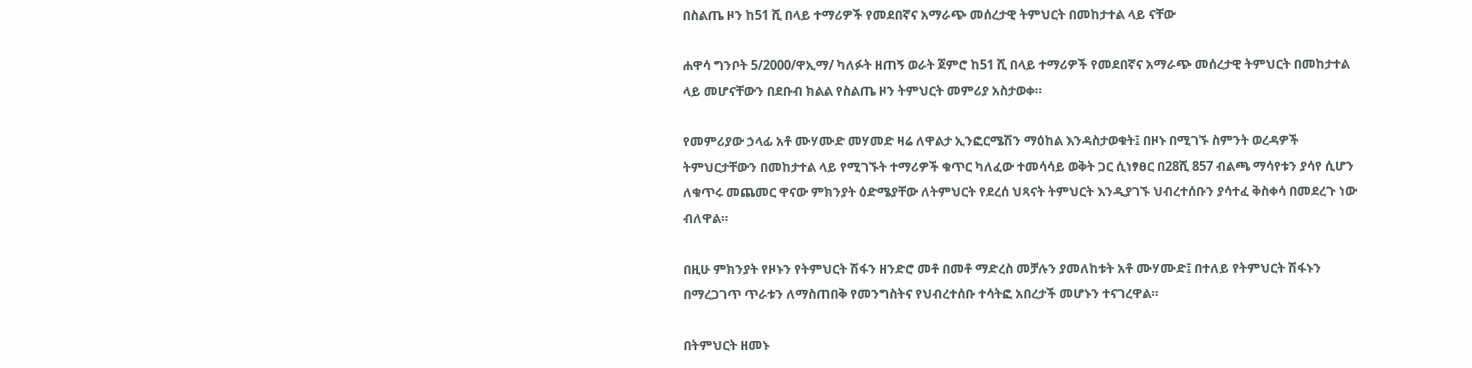በስልጤ ዞን ከ51 ሺ በላይ ተማሪዎች የመደበኛና አማራጭ መሰረታዊ ትምህርት በመከታተል ላይ ናቸው

ሐዋሳ ግንቦት 5/2000/ዋኢማ/ ካለፉት ዘጠኝ ወራት ጀምሮ ከ51 ሺ በላይ ተማሪዎች የመደበኛና አማራጭ መሰረታዊ ትምህርት በመከታተል ላይ መሆናቸውን በደቡብ ክልል የስልጤ ዞን ትምህርት መምሪያ አስታወቀ።

የመምሪያው ኃላፊ አቶ ሙሃሙድ መሃመድ ዛሬ ለዋልታ ኢንፎርሜሽን ማዕከል እንዳስታወቁት፤ በዞኑ በሚገኙ ስምንት ወረዳዎች ትምህርታቸውን በመከታተል ላይ የሚገኙት ተማሪዎች ቁጥር ካለፈው ተመሳሳይ ወቅት ጋር ሲነፃፀር በ28ሺ 857 ብልጫ ማሳየቱን ያሳየ ሲሆን ለቁጥሩ መጨመር ዋናው ምክንያት ዕድሜያቸው ለትምህርት የደረሰ ህጻናት ትምህርት እንዲያገኙ ህብረተሰቡን ያሳተፈ ቅስቀሳ በመደረጉ ነው ብለዋል።

በዚሁ ምክንያት የዞኑን የትምህርት ሽፋን ዘንድሮ መቶ በመቶ ማድረስ መቻሉን ያመለከቱት አቶ ሙሃሙድ፤ በተለይ የትምህርት ሽፋኑን በማረጋገጥ ጥራቱን ለማስጠበቅ የመንግስትና የህብረተሰቡ ተሳትፎ አበረታች መሆኑን ተናገረዋል።

በትምህርት ዘመኑ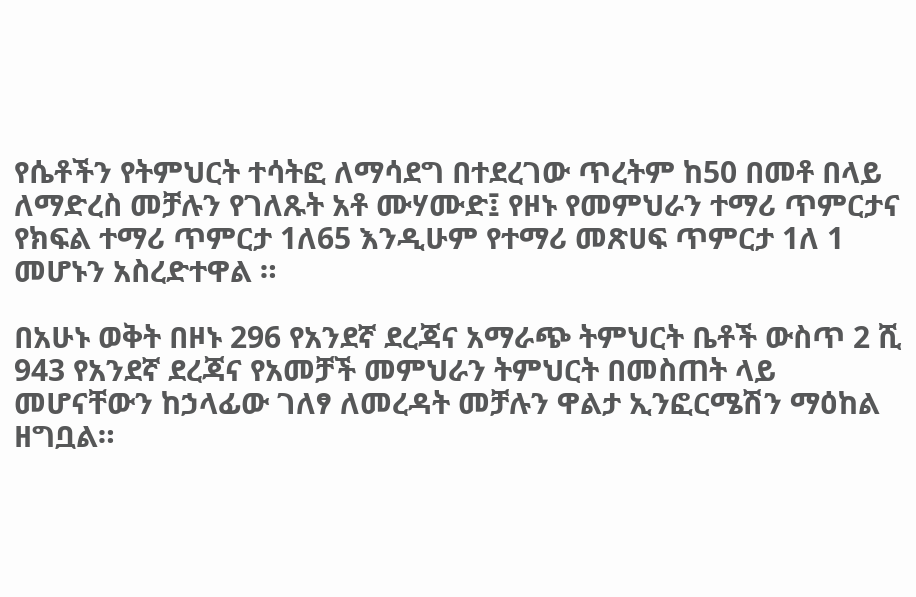የሴቶችን የትምህርት ተሳትፎ ለማሳደግ በተደረገው ጥረትም ከ50 በመቶ በላይ ለማድረስ መቻሉን የገለጹት አቶ ሙሃሙድ፤ የዞኑ የመምህራን ተማሪ ጥምርታና የክፍል ተማሪ ጥምርታ 1ለ65 እንዲሁም የተማሪ መጽሀፍ ጥምርታ 1ለ 1 መሆኑን አስረድተዋል ።

በአሁኑ ወቅት በዞኑ 296 የአንደኛ ደረጃና አማራጭ ትምህርት ቤቶች ውስጥ 2 ሺ 943 የአንደኛ ደረጃና የአመቻች መምህራን ትምህርት በመስጠት ላይ መሆናቸውን ከኃላፊው ገለፃ ለመረዳት መቻሉን ዋልታ ኢንፎርሜሽን ማዕከል ዘግቧል።